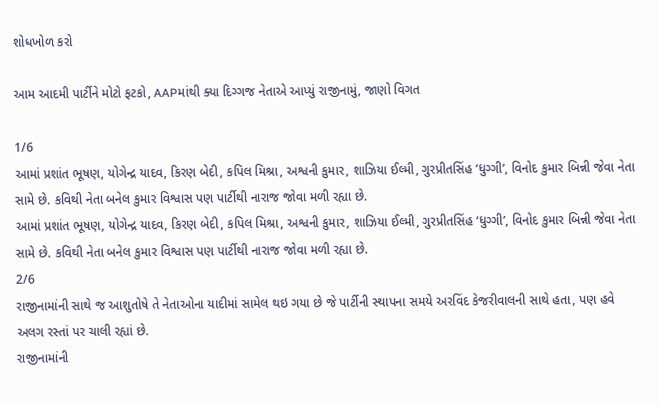શોધખોળ કરો

આમ આદમી પાર્ટીને મોટો ફટકો, AAPમાંથી ક્યા દિગ્ગજ નેતાએ આપ્યું રાજીનામું, જાણો વિગત

1/6
આમાં પ્રશાંત ભૂષણ, યોગેન્દ્ર યાદવ, કિરણ બેદી, કપિલ મિશ્રા, અશ્વની કુમાર, શાઝિયા ઈલ્મી, ગુરપ્રીતસિંહ ‘ધુગ્ગી’, વિનોદ કુમાર બિન્ની જેવા નેતા સામે છે. કવિથી નેતા બનેલ કુમાર વિશ્વાસ પણ પાર્ટીથી નારાજ જોવા મળી રહ્યા છે.
આમાં પ્રશાંત ભૂષણ, યોગેન્દ્ર યાદવ, કિરણ બેદી, કપિલ મિશ્રા, અશ્વની કુમાર, શાઝિયા ઈલ્મી, ગુરપ્રીતસિંહ ‘ધુગ્ગી’, વિનોદ કુમાર બિન્ની જેવા નેતા સામે છે. કવિથી નેતા બનેલ કુમાર વિશ્વાસ પણ પાર્ટીથી નારાજ જોવા મળી રહ્યા છે.
2/6
રાજીનામાંની સાથે જ આશુતોષે તે નેતાઓના યાદીમાં સામેલ થઇ ગયા છે જે પાર્ટીની સ્થાપના સમયે અરવિંદ કેજરીવાલની સાથે હતા, પણ હવે અલગ રસ્તાં પર ચાલી રહ્યાં છે.
રાજીનામાંની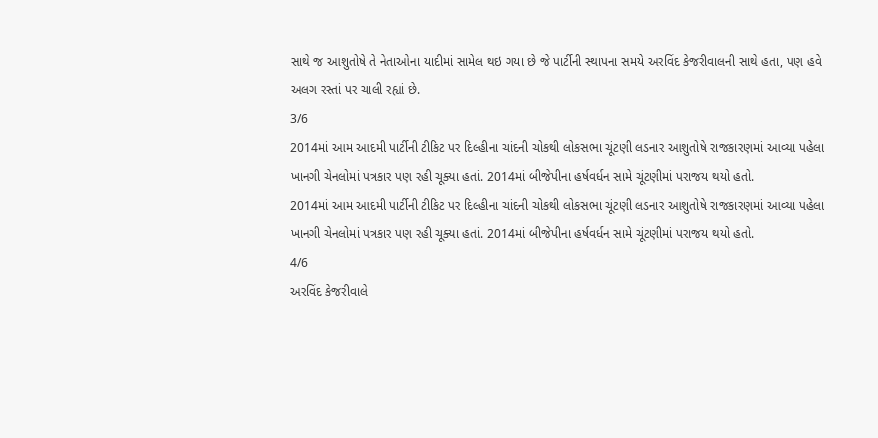સાથે જ આશુતોષે તે નેતાઓના યાદીમાં સામેલ થઇ ગયા છે જે પાર્ટીની સ્થાપના સમયે અરવિંદ કેજરીવાલની સાથે હતા, પણ હવે અલગ રસ્તાં પર ચાલી રહ્યાં છે.
3/6
2014માં આમ આદમી પાર્ટીની ટીકિટ પર દિલ્હીના ચાંદની ચોકથી લોકસભા ચૂંટણી લડનાર આશુતોષે રાજકારણમાં આવ્યા પહેલા ખાનગી ચેનલોમાં પત્રકાર પણ રહી ચૂક્યા હતાં. 2014માં બીજેપીના હર્ષવર્ધન સામે ચૂંટણીમાં પરાજય થયો હતો.
2014માં આમ આદમી પાર્ટીની ટીકિટ પર દિલ્હીના ચાંદની ચોકથી લોકસભા ચૂંટણી લડનાર આશુતોષે રાજકારણમાં આવ્યા પહેલા ખાનગી ચેનલોમાં પત્રકાર પણ રહી ચૂક્યા હતાં. 2014માં બીજેપીના હર્ષવર્ધન સામે ચૂંટણીમાં પરાજય થયો હતો.
4/6
અરવિંદ કેજરીવાલે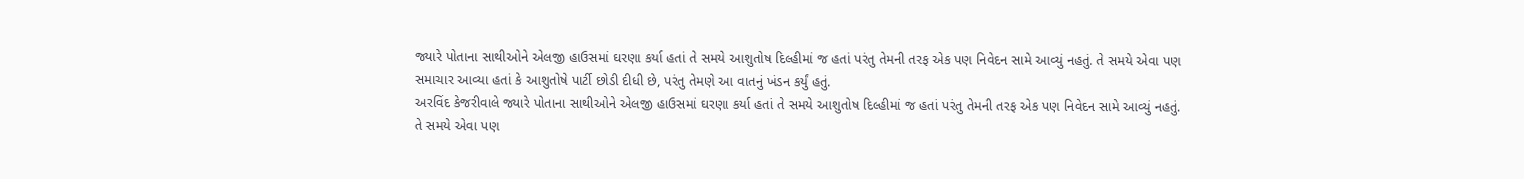જ્યારે પોતાના સાથીઓને એલજી હાઉસમાં ઘરણા કર્યા હતાં તે સમયે આશુતોષ દિલ્હીમાં જ હતાં પરંતુ તેમની તરફ એક પણ નિવેદન સામે આવ્યું નહતું. તે સમયે એવા પણ સમાચાર આવ્યા હતાં કે આશુતોષે પાર્ટી છોડી દીધી છે, પરંતુ તેમણે આ વાતનું ખંડન કર્યું હતું.
અરવિંદ કેજરીવાલે જ્યારે પોતાના સાથીઓને એલજી હાઉસમાં ઘરણા કર્યા હતાં તે સમયે આશુતોષ દિલ્હીમાં જ હતાં પરંતુ તેમની તરફ એક પણ નિવેદન સામે આવ્યું નહતું. તે સમયે એવા પણ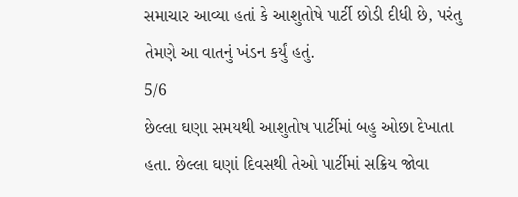સમાચાર આવ્યા હતાં કે આશુતોષે પાર્ટી છોડી દીધી છે, પરંતુ તેમણે આ વાતનું ખંડન કર્યું હતું.
5/6
છેલ્લા ઘણા સમયથી આશુતોષ પાર્ટીમાં બહુ ઓછા દેખાતા હતા. છેલ્લા ઘણાં દિવસથી તેઓ પાર્ટીમાં સક્રિય જોવા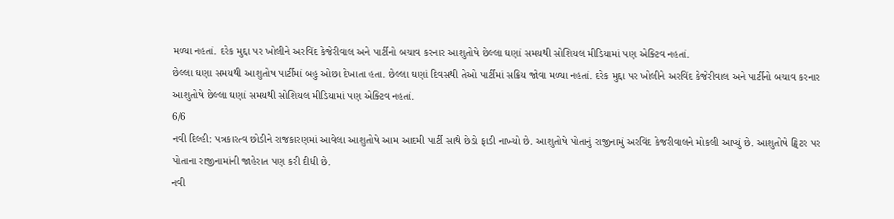મળ્યા નહતાં. દરેક મુદ્દા પર ખોલીને અરવિંદ કેજેરીવાલ અને પાર્ટીનો બચાવ કરનાર આશુતોષે છેલ્લા ઘણાં સમયથી સોશિયલ મીડિયામાં પણ એક્ટિવ નહતાં.
છેલ્લા ઘણા સમયથી આશુતોષ પાર્ટીમાં બહુ ઓછા દેખાતા હતા. છેલ્લા ઘણાં દિવસથી તેઓ પાર્ટીમાં સક્રિય જોવા મળ્યા નહતાં. દરેક મુદ્દા પર ખોલીને અરવિંદ કેજેરીવાલ અને પાર્ટીનો બચાવ કરનાર આશુતોષે છેલ્લા ઘણાં સમયથી સોશિયલ મીડિયામાં પણ એક્ટિવ નહતાં.
6/6
નવી દિલ્હી: પત્રકારત્વ છોડીને રાજકારણમાં આવેલા આશુતોષે આમ આદમી પાર્ટી સાથે છેડો ફાડી નાખ્યો છે. આશુતોષે પોતાનું રાજીનામું અરવિંદ કેજરીવાલને મોકલી આપ્યું છે. આશુતોષે ટ્વિટર પર પોતાના રાજીનામાંની જાહેરાત પણ કરી દીધી છે.
નવી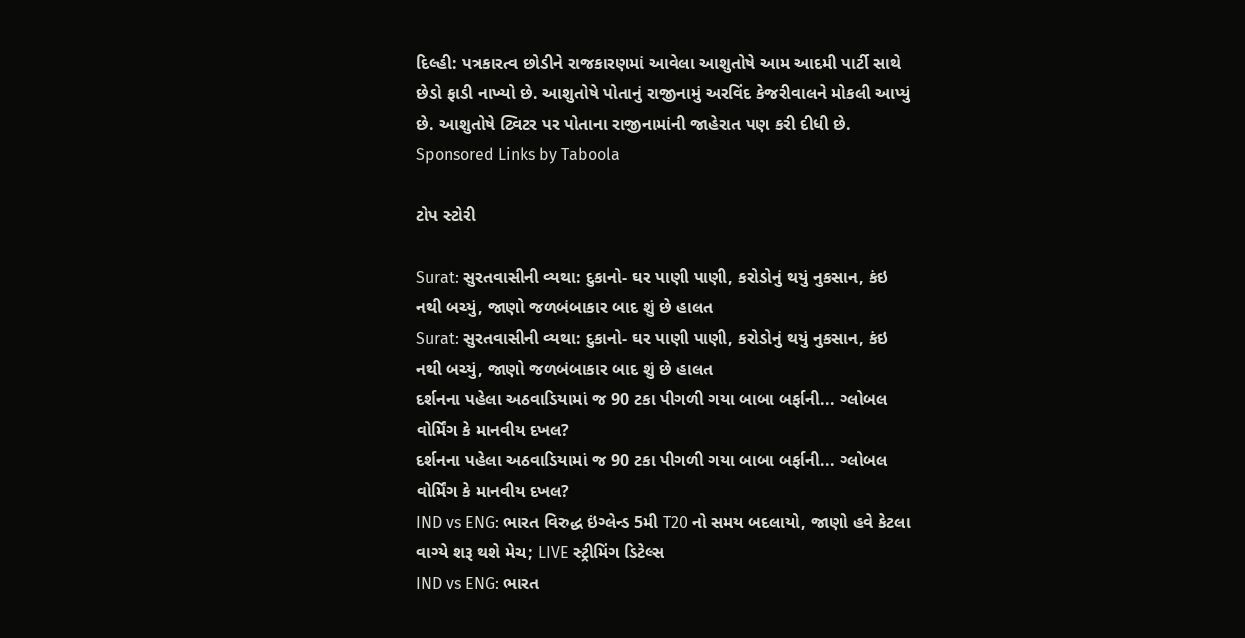દિલ્હી: પત્રકારત્વ છોડીને રાજકારણમાં આવેલા આશુતોષે આમ આદમી પાર્ટી સાથે છેડો ફાડી નાખ્યો છે. આશુતોષે પોતાનું રાજીનામું અરવિંદ કેજરીવાલને મોકલી આપ્યું છે. આશુતોષે ટ્વિટર પર પોતાના રાજીનામાંની જાહેરાત પણ કરી દીધી છે.
Sponsored Links by Taboola

ટોપ સ્ટોરી

Surat: સુરતવાસીની વ્યથા: દુકાનો- ઘર પાણી પાણી, કરોડોનું થયું નુકસાન, કંઇ નથી બચ્યું, જાણો જળબંબાકાર બાદ શું છે હાલત
Surat: સુરતવાસીની વ્યથા: દુકાનો- ઘર પાણી પાણી, કરોડોનું થયું નુકસાન, કંઇ નથી બચ્યું, જાણો જળબંબાકાર બાદ શું છે હાલત
દર્શનના પહેલા અઠવાડિયામાં જ 90 ટકા પીગળી ગયા બાબા બર્ફાની... ગ્લોબલ વોર્મિંગ કે માનવીય દખલ?
દર્શનના પહેલા અઠવાડિયામાં જ 90 ટકા પીગળી ગયા બાબા બર્ફાની... ગ્લોબલ વોર્મિંગ કે માનવીય દખલ?
IND vs ENG: ભારત વિરુદ્ધ ઇંગ્લેન્ડ 5મી T20 નો સમય બદલાયો, જાણો હવે કેટલા વાગ્યે શરૂ થશે મેચ; LIVE સ્ટ્રીમિંગ ડિટેલ્સ
IND vs ENG: ભારત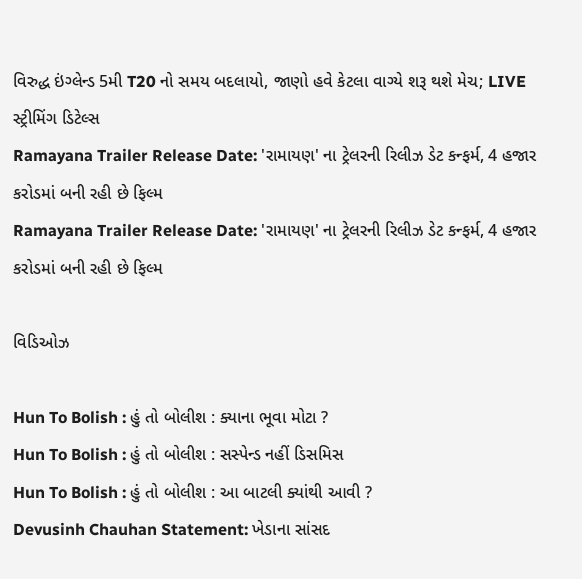વિરુદ્ધ ઇંગ્લેન્ડ 5મી T20 નો સમય બદલાયો, જાણો હવે કેટલા વાગ્યે શરૂ થશે મેચ; LIVE સ્ટ્રીમિંગ ડિટેલ્સ
Ramayana Trailer Release Date: 'રામાયણ' ના ટ્રેલરની રિલીઝ ડેટ કન્ફર્મ, 4 હજાર કરોડમાં બની રહી છે ફિલ્મ
Ramayana Trailer Release Date: 'રામાયણ' ના ટ્રેલરની રિલીઝ ડેટ કન્ફર્મ, 4 હજાર કરોડમાં બની રહી છે ફિલ્મ

વિડિઓઝ

Hun To Bolish : હું તો બોલીશ : ક્યાના ભૂવા મોટા ?
Hun To Bolish : હું તો બોલીશ : સસ્પેન્ડ નહીં ડિસમિસ
Hun To Bolish : હું તો બોલીશ : આ બાટલી ક્યાંથી આવી ?
Devusinh Chauhan Statement: ખેડાના સાંસદ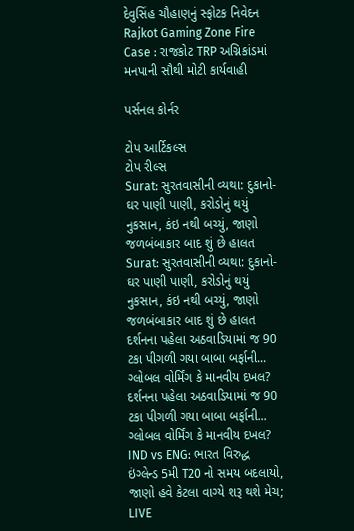દેવુસિંહ ચૌહાણનું સ્ફોટક નિવેદન
Rajkot Gaming Zone Fire Case : રાજકોટ TRP અગ્નિકાંડમાં મનપાની સૌથી મોટી કાર્યવાહી

પર્સનલ કોર્નર

ટોપ આર્ટિકલ્સ
ટોપ રીલ્સ
Surat: સુરતવાસીની વ્યથા: દુકાનો- ઘર પાણી પાણી, કરોડોનું થયું નુકસાન, કંઇ નથી બચ્યું, જાણો જળબંબાકાર બાદ શું છે હાલત
Surat: સુરતવાસીની વ્યથા: દુકાનો- ઘર પાણી પાણી, કરોડોનું થયું નુકસાન, કંઇ નથી બચ્યું, જાણો જળબંબાકાર બાદ શું છે હાલત
દર્શનના પહેલા અઠવાડિયામાં જ 90 ટકા પીગળી ગયા બાબા બર્ફાની... ગ્લોબલ વોર્મિંગ કે માનવીય દખલ?
દર્શનના પહેલા અઠવાડિયામાં જ 90 ટકા પીગળી ગયા બાબા બર્ફાની... ગ્લોબલ વોર્મિંગ કે માનવીય દખલ?
IND vs ENG: ભારત વિરુદ્ધ ઇંગ્લેન્ડ 5મી T20 નો સમય બદલાયો, જાણો હવે કેટલા વાગ્યે શરૂ થશે મેચ; LIVE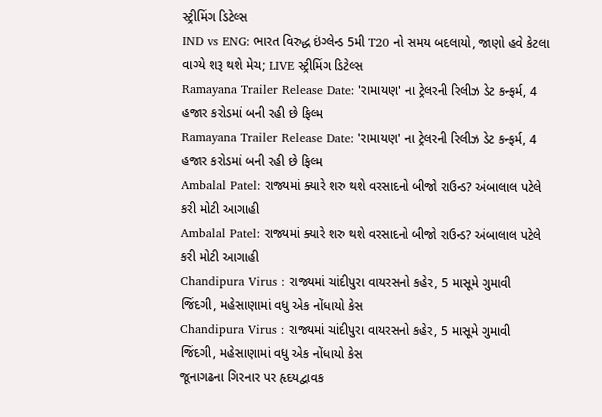સ્ટ્રીમિંગ ડિટેલ્સ
IND vs ENG: ભારત વિરુદ્ધ ઇંગ્લેન્ડ 5મી T20 નો સમય બદલાયો, જાણો હવે કેટલા વાગ્યે શરૂ થશે મેચ; LIVE સ્ટ્રીમિંગ ડિટેલ્સ
Ramayana Trailer Release Date: 'રામાયણ' ના ટ્રેલરની રિલીઝ ડેટ કન્ફર્મ, 4 હજાર કરોડમાં બની રહી છે ફિલ્મ
Ramayana Trailer Release Date: 'રામાયણ' ના ટ્રેલરની રિલીઝ ડેટ કન્ફર્મ, 4 હજાર કરોડમાં બની રહી છે ફિલ્મ
Ambalal Patel: રાજ્યમાં ક્યારે શરુ થશે વરસાદનો બીજો રાઉન્ડ? અંબાલાલ પટેલે કરી મોટી આગાહી
Ambalal Patel: રાજ્યમાં ક્યારે શરુ થશે વરસાદનો બીજો રાઉન્ડ? અંબાલાલ પટેલે કરી મોટી આગાહી
Chandipura Virus : રાજ્યમાં ચાંદીપુરા વાયરસનો કહેર, 5 માસૂમે ગુમાવી જિંદગી, મહેસાણામાં વધુ એક નોંધાયો કેસ
Chandipura Virus : રાજ્યમાં ચાંદીપુરા વાયરસનો કહેર, 5 માસૂમે ગુમાવી જિંદગી, મહેસાણામાં વધુ એક નોંધાયો કેસ
જૂનાગઢના ગિરનાર પર હૃદયદ્વાવક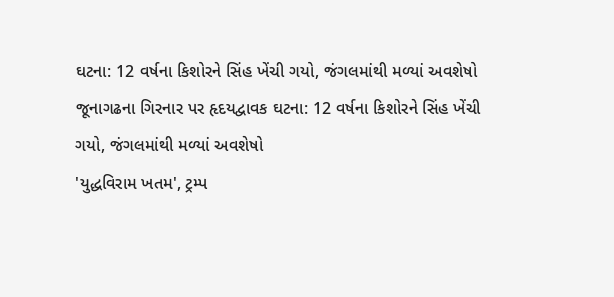ઘટના: 12 વર્ષના કિશોરને સિંહ ખેંચી ગયો, જંગલમાંથી મળ્યાં અવશેષો
જૂનાગઢના ગિરનાર પર હૃદયદ્વાવક ઘટના: 12 વર્ષના કિશોરને સિંહ ખેંચી ગયો, જંગલમાંથી મળ્યાં અવશેષો
'યુદ્ધવિરામ ખતમ', ટ્રમ્પ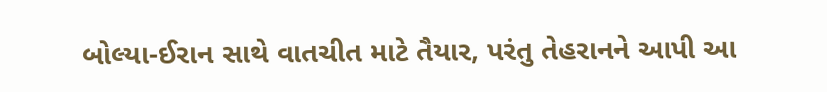બોલ્યા-ઈરાન સાથે વાતચીત માટે તૈયાર, પરંતુ તેહરાનને આપી આ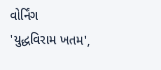વોર્નિંગ
'યુદ્ધવિરામ ખતમ',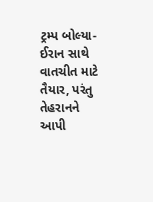ટ્રમ્પ બોલ્યા-ઈરાન સાથે વાતચીત માટે તૈયાર, પરંતુ તેહરાનને આપી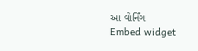આ વોર્નિંગ
Embed widget